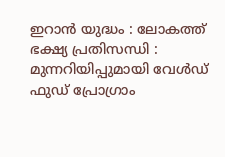ഇറാൻ യുദ്ധം : ലോകത്ത് ഭക്ഷ്യ പ്രതിസന്ധി : മുന്നറിയിപ്പുമായി വേള്‍ഡ് ഫുഡ് പ്രോഗ്രാം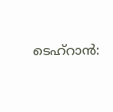ടെഹ്റാൻ: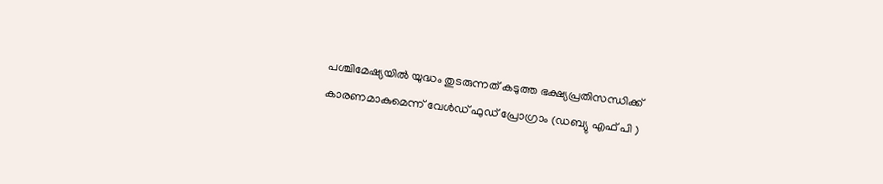പശ്ചിമേഷ്യയില്‍ യുദ്ധം തുടരുന്നത് കടുത്ത ഭക്ഷ്യപ്രതിസന്ധിക്ക് കാരണമാകുമെന്ന് വേള്‍ഡ് ഫുഡ് പ്രോഗ്രാം (ഡബ്യു എഫ് പി )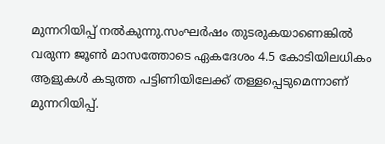മുന്നറിയിപ്പ് നല്‍കുന്നു.സംഘർഷം തുടരുകയാണെങ്കില്‍ വരുന്ന ജൂണ്‍ മാസത്തോടെ ഏകദേശം 4.5 കോടിയിലധികം ആളുകള്‍ കടുത്ത പട്ടിണിയിലേക്ക് തള്ളപ്പെടുമെന്നാണ് മുന്നറിയിപ്പ്.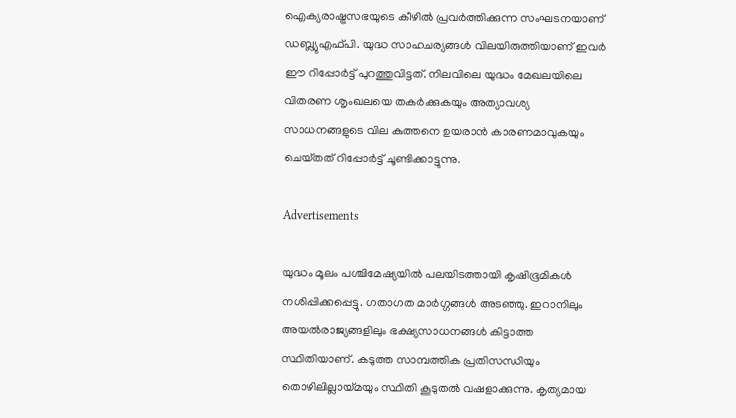ഐക്യരാഷ്ട്രസഭയുടെ കീഴില്‍ പ്രവർത്തിക്കുന്ന സംഘടനയാണ് ഡബ്ല്യുഎഫ്‌പി. യുദ്ധ സാഹചര്യങ്ങള്‍ വിലയിരുത്തിയാണ് ഇവർ ഈ റിപ്പോർട്ട് പുറത്തുവിട്ടത്. നിലവിലെ യുദ്ധം മേഖലയിലെ വിതരണ ശൃംഖലയെ തകർക്കുകയും അത്യാവശ്യ സാധനങ്ങളുടെ വില കുത്തനെ ഉയരാൻ കാരണമാവുകയും ചെയ്‌തത് റിപ്പോർട്ട് ചൂണ്ടിക്കാട്ടുന്നു.

Advertisements

യുദ്ധം മൂലം പശ്ചിമേഷ്യയില്‍ പലയിടത്തായി കൃഷിഭൂമികള്‍ നശിപ്പിക്കപ്പെട്ടു. ഗതാഗത മാർഗ്ഗങ്ങള്‍ അടഞ്ഞു. ഇറാനിലും അയല്‍രാജ്യങ്ങളിലും ഭക്ഷ്യസാധനങ്ങള്‍ കിട്ടാത്ത സ്ഥിതിയാണ്. കടുത്ത സാമ്പത്തിക പ്രതിസന്ധിയും തൊഴിലില്ലായ്മയും സ്ഥിതി കൂടുതല്‍ വഷളാക്കുന്നു. കൃത്യമായ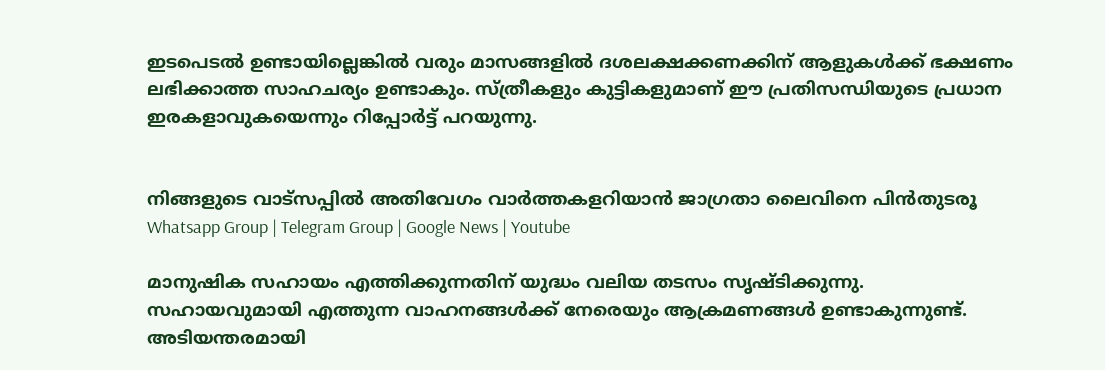ഇടപെടല്‍ ഉണ്ടായില്ലെങ്കില്‍ വരും മാസങ്ങളില്‍ ദശലക്ഷക്കണക്കിന് ആളുകള്‍ക്ക് ഭക്ഷണം ലഭിക്കാത്ത സാഹചര്യം ഉണ്ടാകും. സ്ത്രീകളും കുട്ടികളുമാണ് ഈ പ്രതിസന്ധിയുടെ പ്രധാന ഇരകളാവുകയെന്നും റിപ്പോർട്ട് പറയുന്നു.


നിങ്ങളുടെ വാട്സപ്പിൽ അതിവേഗം വാർത്തകളറിയാൻ ജാഗ്രതാ ലൈവിനെ പിൻതുടരൂ Whatsapp Group | Telegram Group | Google News | Youtube

മാനുഷിക സഹായം എത്തിക്കുന്നതിന് യുദ്ധം വലിയ തടസം സൃഷ്ടിക്കുന്നു. സഹായവുമായി എത്തുന്ന വാഹനങ്ങള്‍ക്ക് നേരെയും ആക്രമണങ്ങള്‍ ഉണ്ടാകുന്നുണ്ട്. അടിയന്തരമായി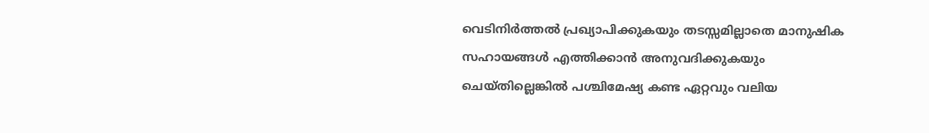വെടിനിർത്തല്‍ പ്രഖ്യാപിക്കുകയും തടസ്സമില്ലാതെ മാനുഷിക സഹായങ്ങള്‍ എത്തിക്കാൻ അനുവദിക്കുകയും ചെയ്തില്ലെങ്കില്‍ പശ്ചിമേഷ്യ കണ്ട ഏറ്റവും വലിയ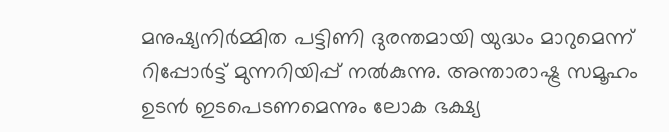മനുഷ്യനിർമ്മിത പട്ടിണി ദുരന്തമായി യുദ്ധം മാറുമെന്ന് റിപ്പോർട്ട് മുന്നറിയിപ്പ് നല്‍കുന്നു. അന്താരാഷ്ട്ര സമൂഹം ഉടൻ ഇടപെടണമെന്നും ലോക ഭക്ഷ്യ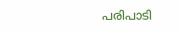പരിപാടി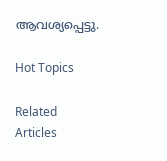ആവശ്യപ്പെട്ടു.

Hot Topics

Related Articles